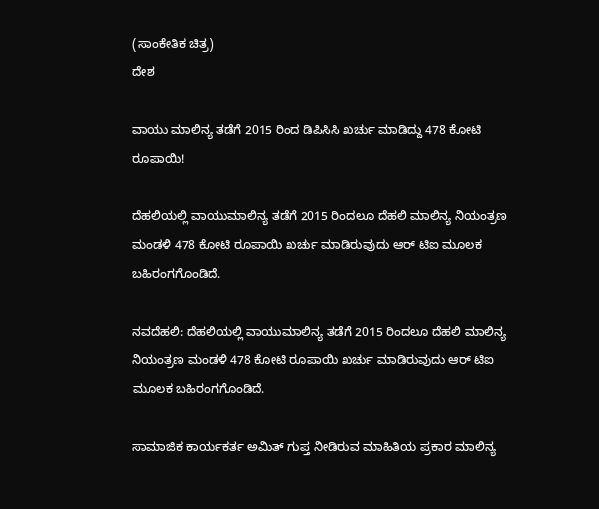(ಸಾಂಕೇತಿಕ ಚಿತ್ರ)
ದೇಶ

ವಾಯು ಮಾಲಿನ್ಯ ತಡೆಗೆ 2015 ರಿಂದ ಡಿಪಿಸಿಸಿ ಖರ್ಚು ಮಾಡಿದ್ದು 478 ಕೋಟಿ ರೂಪಾಯಿ!

ದೆಹಲಿಯಲ್ಲಿ ವಾಯುಮಾಲಿನ್ಯ ತಡೆಗೆ 2015 ರಿಂದಲೂ ದೆಹಲಿ ಮಾಲಿನ್ಯ ನಿಯಂತ್ರಣ ಮಂಡಳಿ 478 ಕೋಟಿ ರೂಪಾಯಿ ಖರ್ಚು ಮಾಡಿರುವುದು ಆರ್ ಟಿಐ ಮೂಲಕ ಬಹಿರಂಗಗೊಂಡಿದೆ.

ನವದೆಹಲಿ: ದೆಹಲಿಯಲ್ಲಿ ವಾಯುಮಾಲಿನ್ಯ ತಡೆಗೆ 2015 ರಿಂದಲೂ ದೆಹಲಿ ಮಾಲಿನ್ಯ ನಿಯಂತ್ರಣ ಮಂಡಳಿ 478 ಕೋಟಿ ರೂಪಾಯಿ ಖರ್ಚು ಮಾಡಿರುವುದು ಆರ್ ಟಿಐ ಮೂಲಕ ಬಹಿರಂಗಗೊಂಡಿದೆ.

ಸಾಮಾಜಿಕ ಕಾರ್ಯಕರ್ತ ಅಮಿತ್ ಗುಪ್ತ ನೀಡಿರುವ ಮಾಹಿತಿಯ ಪ್ರಕಾರ ಮಾಲಿನ್ಯ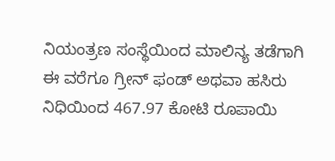ನಿಯಂತ್ರಣ ಸಂಸ್ಥೆಯಿಂದ ಮಾಲಿನ್ಯ ತಡೆಗಾಗಿ ಈ ವರೆಗೂ ಗ್ರೀನ್ ಫಂಡ್ ಅಥವಾ ಹಸಿರು ನಿಧಿಯಿಂದ 467.97 ಕೋಟಿ ರೂಪಾಯಿ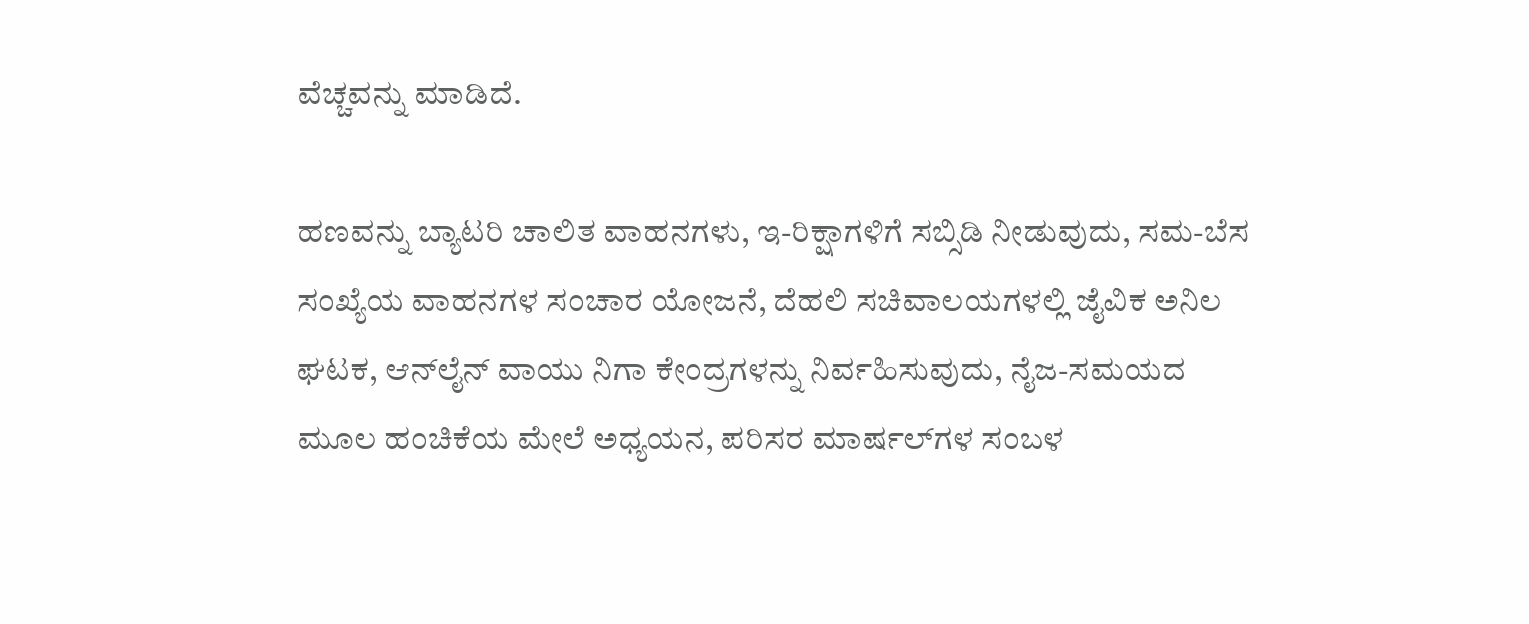ವೆಚ್ಚವನ್ನು ಮಾಡಿದೆ.

ಹಣವನ್ನು ಬ್ಯಾಟರಿ ಚಾಲಿತ ವಾಹನಗಳು, ಇ-ರಿಕ್ಷಾಗಳಿಗೆ ಸಬ್ಸಿಡಿ ನೀಡುವುದು, ಸಮ-ಬೆಸ ಸಂಖ್ಯೆಯ ವಾಹನಗಳ ಸಂಚಾರ ಯೋಜನೆ, ದೆಹಲಿ ಸಚಿವಾಲಯಗಳಲ್ಲಿ ಜೈವಿಕ ಅನಿಲ ಘಟಕ, ಆನ್‌ಲೈನ್ ವಾಯು ನಿಗಾ ಕೇಂದ್ರಗಳನ್ನು ನಿರ್ವಹಿಸುವುದು, ನೈಜ-ಸಮಯದ ಮೂಲ ಹಂಚಿಕೆಯ ಮೇಲೆ ಅಧ್ಯಯನ, ಪರಿಸರ ಮಾರ್ಷಲ್‌ಗಳ ಸಂಬಳ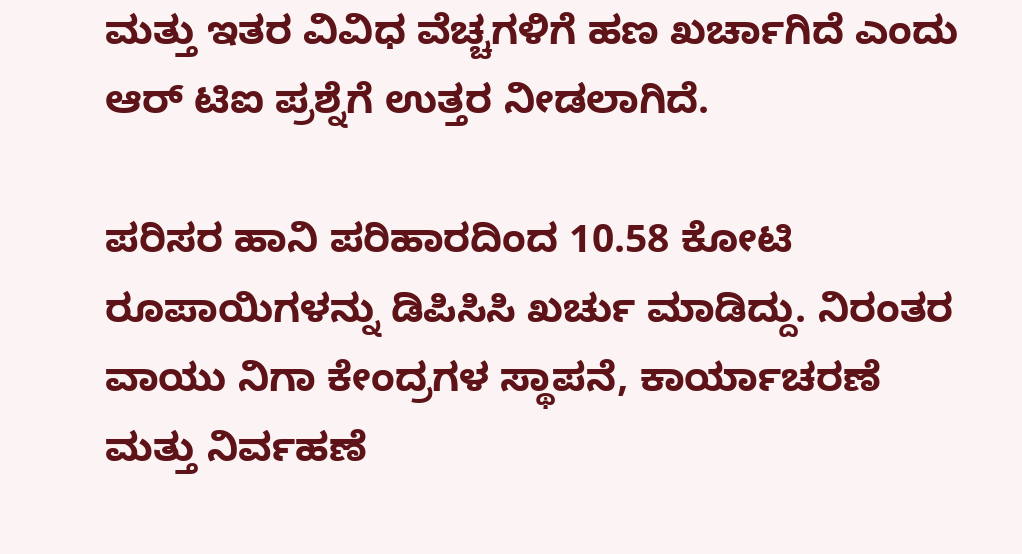ಮತ್ತು ಇತರ ವಿವಿಧ ವೆಚ್ಚಗಳಿಗೆ ಹಣ ಖರ್ಚಾಗಿದೆ ಎಂದು ಆರ್ ಟಿಐ ಪ್ರಶ್ನೆಗೆ ಉತ್ತರ ನೀಡಲಾಗಿದೆ.

ಪರಿಸರ ಹಾನಿ ಪರಿಹಾರದಿಂದ 10.58 ಕೋಟಿ ರೂಪಾಯಿಗಳನ್ನು ಡಿಪಿಸಿಸಿ ಖರ್ಚು ಮಾಡಿದ್ದು. ನಿರಂತರ   ವಾಯು ನಿಗಾ ಕೇಂದ್ರಗಳ ಸ್ಥಾಪನೆ, ಕಾರ್ಯಾಚರಣೆ ಮತ್ತು ನಿರ್ವಹಣೆ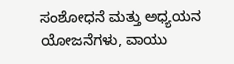ಸಂಶೋಧನೆ ಮತ್ತು ಅಧ್ಯಯನ ಯೋಜನೆಗಳು, ವಾಯು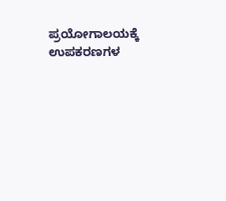ಪ್ರಯೋಗಾಲಯಕ್ಕೆ ಉಪಕರಣಗಳ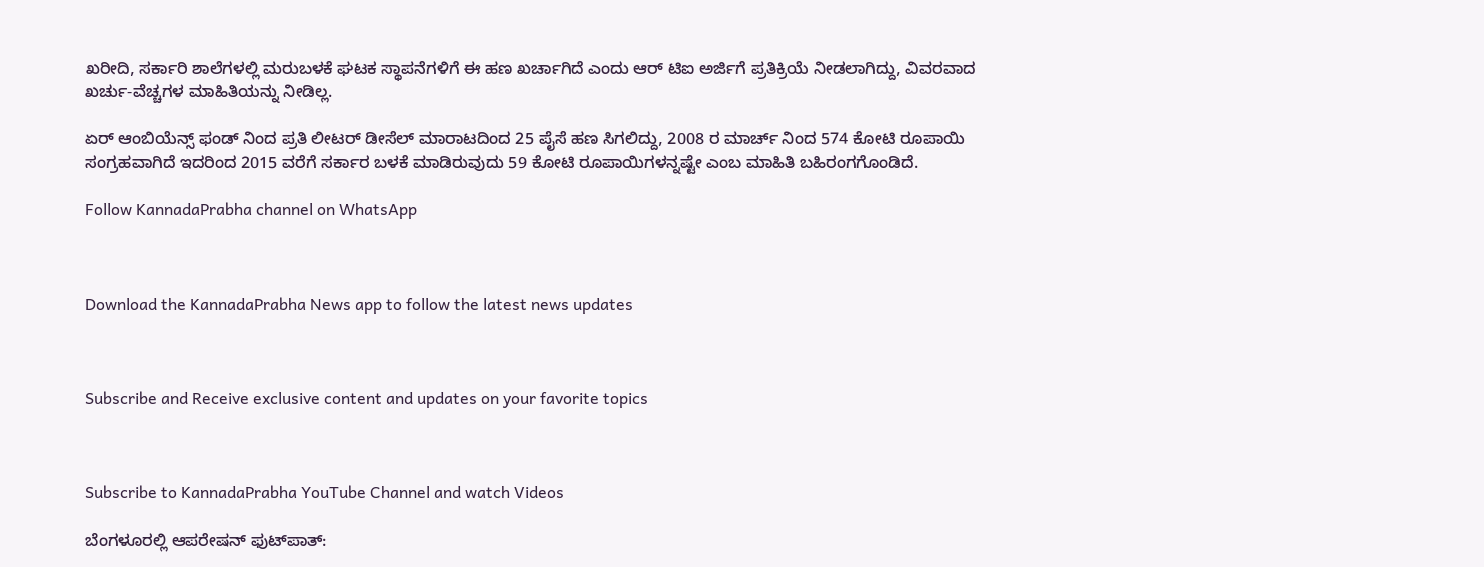ಖರೀದಿ, ಸರ್ಕಾರಿ ಶಾಲೆಗಳಲ್ಲಿ ಮರುಬಳಕೆ ಘಟಕ ಸ್ಥಾಪನೆಗಳಿಗೆ ಈ ಹಣ ಖರ್ಚಾಗಿದೆ ಎಂದು ಆರ್ ಟಿಐ ಅರ್ಜಿಗೆ ಪ್ರತಿಕ್ರಿಯೆ ನೀಡಲಾಗಿದ್ದು, ವಿವರವಾದ ಖರ್ಚು-ವೆಚ್ಚಗಳ ಮಾಹಿತಿಯನ್ನು ನೀಡಿಲ್ಲ.

ಏರ್ ಆಂಬಿಯೆನ್ಸ್ ಫಂಡ್ ನಿಂದ ಪ್ರತಿ ಲೀಟರ್ ಡೀಸೆಲ್ ಮಾರಾಟದಿಂದ 25 ಪೈಸೆ ಹಣ ಸಿಗಲಿದ್ದು, 2008 ರ ಮಾರ್ಚ್ ನಿಂದ 574 ಕೋಟಿ ರೂಪಾಯಿ ಸಂಗ್ರಹವಾಗಿದೆ ಇದರಿಂದ 2015 ವರೆಗೆ ಸರ್ಕಾರ ಬಳಕೆ ಮಾಡಿರುವುದು 59 ಕೋಟಿ ರೂಪಾಯಿಗಳನ್ನಷ್ಟೇ ಎಂಬ ಮಾಹಿತಿ ಬಹಿರಂಗಗೊಂಡಿದೆ.

Follow KannadaPrabha channel on WhatsApp



Download the KannadaPrabha News app to follow the latest news updates



Subscribe and Receive exclusive content and updates on your favorite topics



Subscribe to KannadaPrabha YouTube Channel and watch Videos

ಬೆಂಗಳೂರಲ್ಲಿ ಆಪರೇಷನ್‌ ಫುಟ್‌ಪಾತ್‌: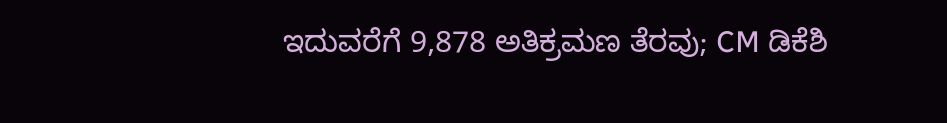ಇದುವರೆಗೆ 9,878 ಅತಿಕ್ರಮಣ ತೆರವು; CM ಡಿಕೆಶಿ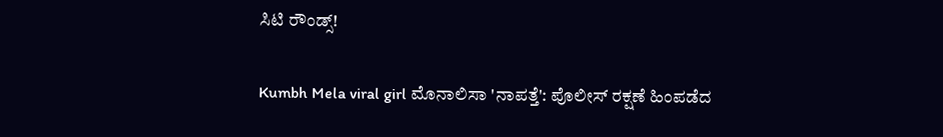ಸಿಟಿ ರೌಂಡ್ಸ್!

Kumbh Mela viral girl ಮೊನಾಲಿಸಾ 'ನಾಪತ್ತೆ': ಪೊಲೀಸ್ ರಕ್ಷಣೆ ಹಿಂಪಡೆದ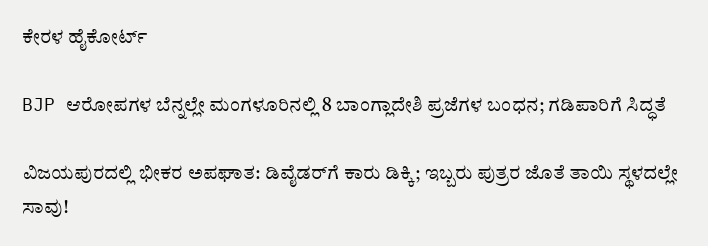ಕೇರಳ ಹೈಕೋರ್ಟ್

BJP ಆರೋಪಗಳ ಬೆನ್ನಲ್ಲೇ ಮಂಗಳೂರಿನಲ್ಲಿ 8 ಬಾಂಗ್ಲಾದೇಶಿ ಪ್ರಜೆಗಳ ಬಂಧನ; ಗಡಿಪಾರಿಗೆ ಸಿದ್ಧತೆ

ವಿಜಯಪುರದಲ್ಲಿ ಭೀಕರ ಅಪಘಾತ: ಡಿವೈಡರ್‌ಗೆ ಕಾರು ಡಿಕ್ಕಿ; ಇಬ್ಬರು ಪುತ್ರರ ಜೊತೆ ತಾಯಿ ಸ್ಥಳದಲ್ಲೇ ಸಾವು!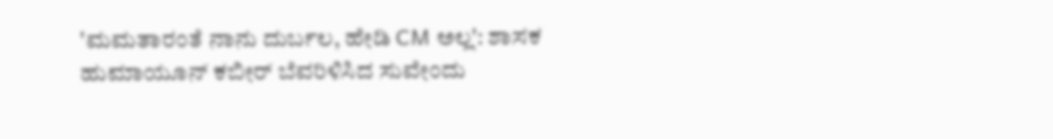'ಮಮತಾರಂತೆ ನಾನು ದುರ್ಬಲ, ಹೇಡಿ CM ಅಲ್ಲ': ಶಾಸಕ ಹುಮಾಯೂನ್ ಕಬೀರ್ ಬೆವರಿಳಿಸಿದ ಸುವೇಂದು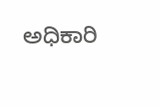ಅಧಿಕಾರಿ